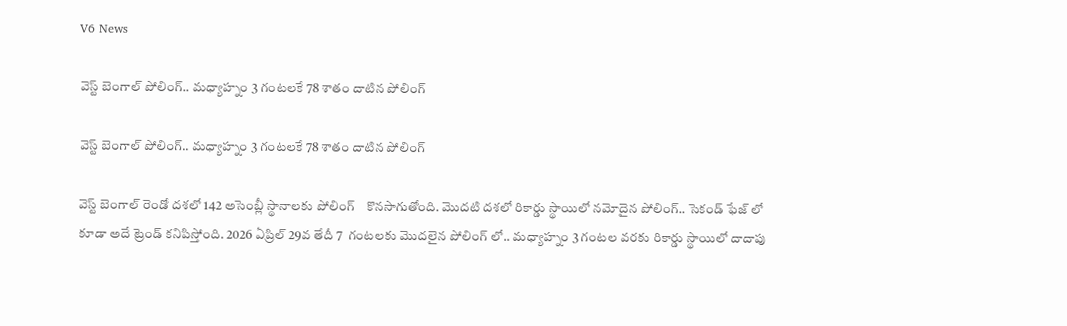V6 News

వెస్ట్ బెంగాల్ పోలింగ్.. మధ్యాహ్నం 3 గంటలకే 78 శాతం దాటిన పోలింగ్

వెస్ట్ బెంగాల్ పోలింగ్.. మధ్యాహ్నం 3 గంటలకే 78 శాతం దాటిన పోలింగ్

వెస్ట్ బెంగాల్ రెండో దశలో 142 అసెంబ్లీ స్థానాలకు పోలింగ్    కొనసాగుతోంది. మొదటి దశలో రికార్డు స్థాయిలో నమోదైన పోలింగ్.. సెకండ్ ఫేజ్ లో కూడా అదే ట్రెండ్ కనిపిస్తోంది. 2026 ఏప్రిల్ 29వ తేదీ 7  గంటలకు మొదలైన పోలింగ్ లో.. మధ్యాహ్నం 3 గంటల వరకు రికార్డు స్థాయిలో దాదాపు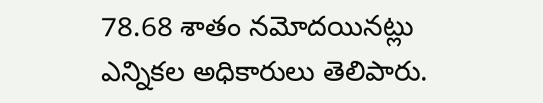78.68 శాతం నమోదయినట్లు ఎన్నికల అధికారులు తెలిపారు.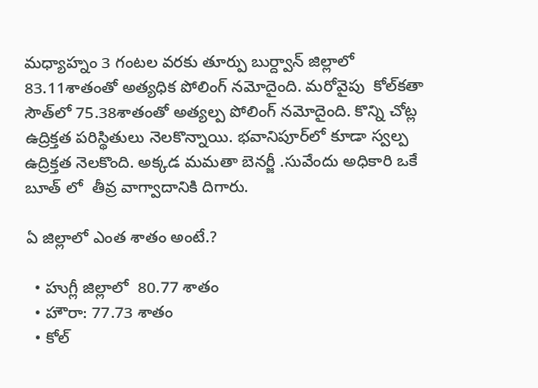మధ్యాహ్నం 3 గంటల వరకు తూర్పు బుర్ద్వాన్ జిల్లాలో 83.11శాతంతో అత్యధిక పోలింగ్ నమోదైంది. మరోవైపు  కోల్‌కతా సౌత్‌లో 75.38శాతంతో అత్యల్ప పోలింగ్ నమోదైంది. కొన్ని చోట్ల ఉద్రిక్తత పరిస్థితులు నెలకొన్నాయి. భవానిపూర్‌లో కూడా స్వల్ప ఉద్రిక్తత నెలకొంది. అక్కడ మమతా బెనర్జీ .సువేందు అధికారి ఒకే బూత్ లో  తీవ్ర వాగ్వాదానికి దిగారు.

ఏ జిల్లాలో ఎంత శాతం అంటే.?

  • హుగ్లీ జిల్లాలో  80.77 శాతం
  • హౌరా: 77.73 శాతం
  • కోల్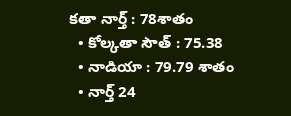కతా నార్త్ : 78శాతం
  • కోల్కతా సౌత్ : 75.38
  • నాడియా : 79.79 శాతం
  • నార్త్ 24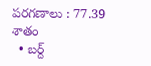పరగణాలు : 77.39 శాతం
  • బర్ద్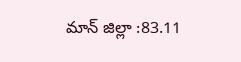మాన్ జిల్లా :83.11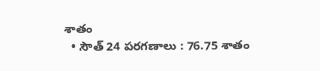శాతం
  • సౌత్ 24 పరగణాలు : 76.75 శాతం